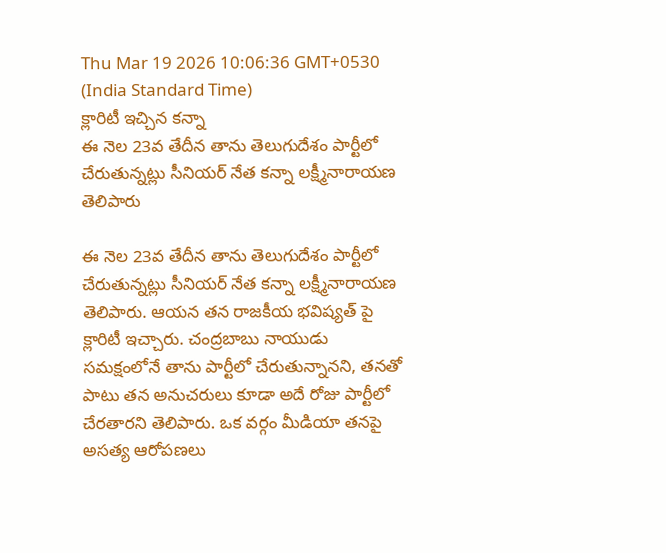Thu Mar 19 2026 10:06:36 GMT+0530 (India Standard Time)
క్లారిటీ ఇచ్చిన కన్నా
ఈ నెల 23వ తేదీన తాను తెలుగుదేశం పార్టీలో చేరుతున్నట్లు సీనియర్ నేత కన్నా లక్ష్మీనారాయణ తెలిపారు

ఈ నెల 23వ తేదీన తాను తెలుగుదేశం పార్టీలో చేరుతున్నట్లు సీనియర్ నేత కన్నా లక్ష్మీనారాయణ తెలిపారు. ఆయన తన రాజకీయ భవిష్యత్ పై క్లారిటీ ఇచ్చారు. చంద్రబాబు నాయుడు సమక్షంలోనే తాను పార్టీలో చేరుతున్నానని, తనతో పాటు తన అనుచరులు కూడా అదే రోజు పార్టీలో చేరతారని తెలిపారు. ఒక వర్గం మీడియా తనపై అసత్య ఆరోపణలు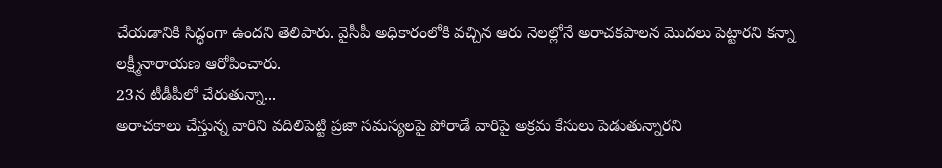చేయడానికి సిద్ధంగా ఉందని తెలిపారు. వైసీపీ అధికారంలోకి వచ్చిన ఆరు నెలల్లోనే అరాచకపాలన మొదలు పెట్టారని కన్నా లక్ష్మీనారాయణ ఆరోపించారు.
23న టీడీపీలో చేరుతున్నా...
అరాచకాలు చేస్తున్న వారిని వదిలిపెట్టి ప్రజా సమస్యలపై పోరాడే వారిపై అక్రమ కేసులు పెడుతున్నారని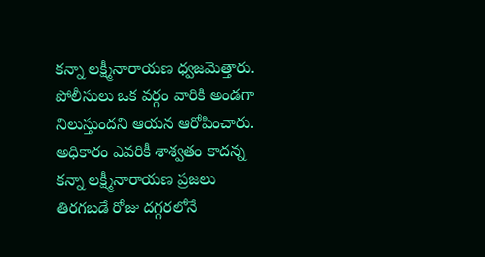కన్నా లక్ష్మీనారాయణ ధ్వజమెత్తారు. పోలీసులు ఒక వర్గం వారికి అండగా నిలుస్తుందని ఆయన ఆరోపించారు. అధికారం ఎవరికీ శాశ్వతం కాదన్న కన్నా లక్ష్మీనారాయణ ప్రజలు తిరగబడే రోజు దగ్గరలోనే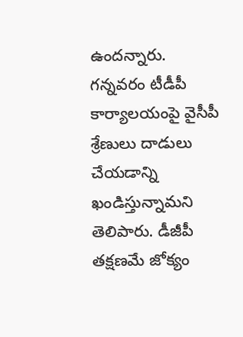ఉందన్నారు. గన్నవరం టీడీపీ కార్యాలయంపై వైసీపీ శ్రేణులు దాడులు చేయడాన్ని ఖండిస్తున్నామని తెలిపారు. డీజీపీ తక్షణమే జోక్యం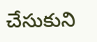చేసుకుని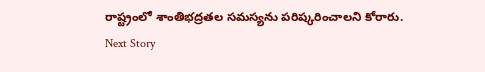రాష్ట్రంలో శాంతిభద్రతల సమస్యను పరిష్కరించాలని కోరారు.
Next Story